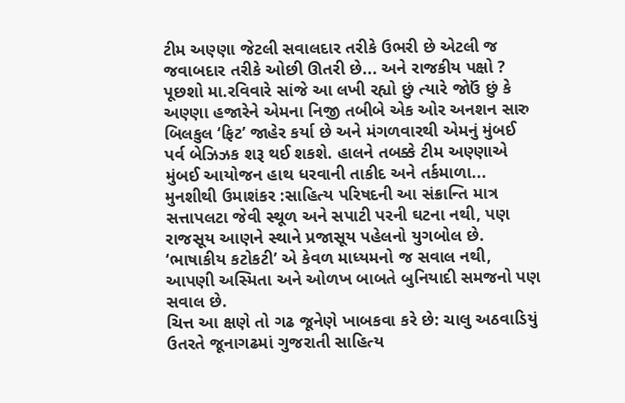ટીમ અણ્ણા જેટલી સવાલદાર તરીકે ઉભરી છે એટલી જ જવાબદાર તરીકે ઓછી ઊતરી છે... અને રાજકીય પક્ષો ? પૂછશો મા.રવિવારે સાંજે આ લખી રહ્યો છું ત્યારે જોઉં છું કે અણ્ણા હજારેને એમના નિજી તબીબે એક ઓર અનશન સારુ બિલકુલ ‘ફિટ’ જાહેર કર્યા છે અને મંગળવારથી એમનું મુંબઈ પર્વ બેઝિઝક શરૂ થઈ શકશે. હાલને તબક્કે ટીમ અણ્ણાએ મુંબઈ આયોજન હાથ ધરવાની તાકીદ અને તર્કમાળા...
મુનશીથી ઉમાશંકર :સાહિત્ય પરિષદની આ સંક્રાન્તિ માત્ર સત્તાપલટા જેવી સ્થૂળ અને સપાટી પરની ઘટના નથી, પણ રાજસૂય આણને સ્થાને પ્રજાસૂય પહેલનો યુગબોલ છે.
‘ભાષાકીય કટોકટી’ એ કેવળ માધ્યમનો જ સવાલ નથી, આપણી અસ્મિતા અને ઓળખ બાબતે બુનિયાદી સમજનો પણ સવાલ છે.
ચિત્ત આ ક્ષણે તો ગઢ જૂનેણે ખાબકવા કરે છે: ચાલુ અઠવાડિયું ઉતરતે જૂનાગઢમાં ગુજરાતી સાહિત્ય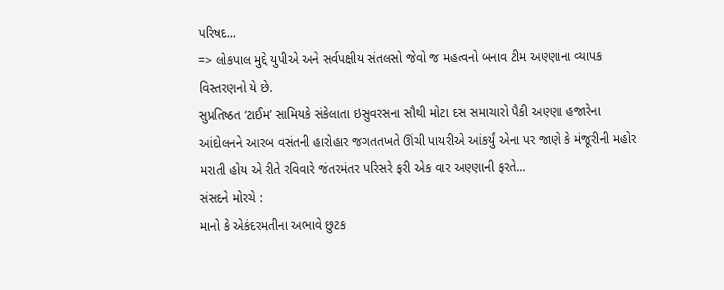પરિષદ...
=> લોકપાલ મુદ્દે યુપીએ અને સર્વપક્ષીય સંતલસો જેવો જ મહત્વનો બનાવ ટીમ અણ્ણાના વ્યાપક વિસ્તરણનો યે છે.
સુપ્રતિષ્ઠત ‘ટાઈમ’ સામિયકે સંકેલાતા ઇસુવરસના સૌથી મોટા દસ સમાચારો પૈકી અણ્ણા હજારેના આંદોલનને આરબ વસંતની હારોહાર જગતતખતે ઊંચી પાયરીએ આંકર્યું એના પર જાણે કે મંજૂરીની મહોર મરાતી હોય એ રીતે રવિવારે જંતરમંતર પરિસરે ફરી એક વાર અણ્ણાની ફરતે...
સંસદને મોરચે :
માનો કે એકંદરમતીના અભાવે છુટક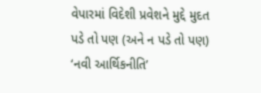વેપારમાં વિદેશી પ્રવેશને મુદ્દે મુદત પડે તો પણ (અને ન પડે તો પણ) ‘નવી આર્થિકનીતિ’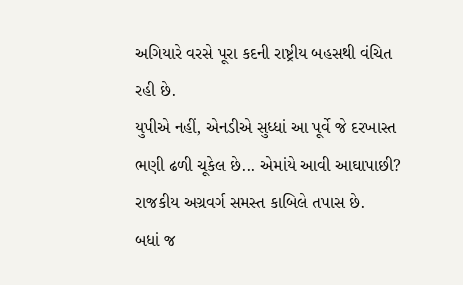અગિયારે વરસે પૂરા કદની રાષ્ટ્રીય બહસથી વંચિત રહી છે.
યુપીએ નહીં, એનડીએ સુધ્ધાં આ પૂર્વે જે દરખાસ્ત ભણી ઢળી ચૂકેલ છે... એમાંયે આવી આઘાપાછી? રાજકીય અગ્રવર્ગ સમસ્ત કાબિલે તપાસ છે.
બધાં જ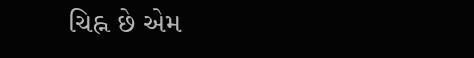ચિહ્ન છે એમ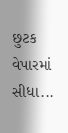છુટક વેપારમાં સીધા...